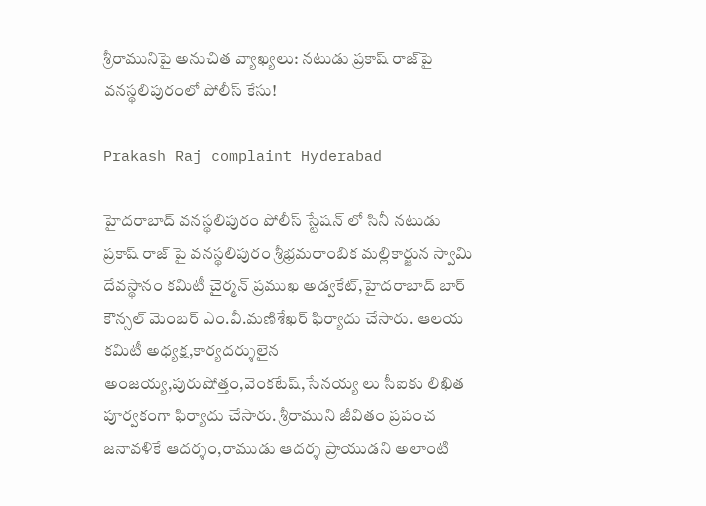శ్రీరామునిపై అనుచిత వ్యాఖ్యలు: నటుడు ప్రకాష్ రాజ్‌పై వనస్థలిపురంలో పోలీస్ కేసు!

Prakash Raj complaint Hyderabad

హైద‌రాబాద్ వ‌నస్థ‌లిపురం పోలీస్ స్టేష‌న్ లో సినీ న‌టుడు ప్ర‌కాష్ రాజ్ పై వ‌న‌స్థ‌లిపురం శ్రీభ్ర‌మ‌రాంబిక మ‌ల్లికార్జున స్వామి దేవ‌స్థానం క‌మిటీ చైర్మ‌న్‌ ప్ర‌ముఖ అడ్వ‌కేట్‌,హైద‌రాబాద్‌ బార్ కౌన్స‌ల్ మెంబ‌ర్ ఎం.వీ.మ‌ణిశేఖ‌ర్ ఫిర్యాదు చేసారు. ఆల‌య క‌మిటీ అధ్య‌క్ష‌,కార్య‌ద‌ర్శులైన అంజ‌య్య‌,పురుషోత్తం,వెంక‌టేష్‌,సేన‌య్య లు సీఐకు లిఖిత పూర్వకంగా ఫిర్యాదు చేసారు. శ్రీరాముని జీవితం ప్ర‌పంచ జ‌నావ‌ళికే ఆద‌ర్శం,రాముడు ఆద‌ర్శ ప్రాయుడ‌ని అలాంటి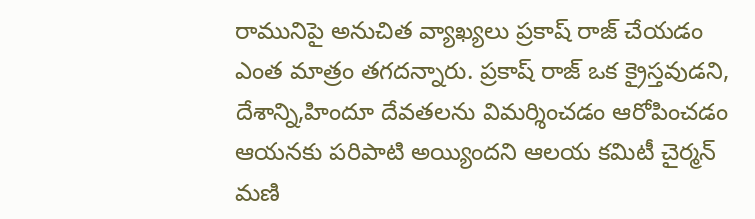రామునిపై అనుచిత వ్యాఖ్య‌లు ప్ర‌కాష్ రాజ్ చేయ‌డం ఎంత మాత్రం త‌గ‌ద‌న్నారు. ప్ర‌కాష్ రాజ్ ఒక క్రైస్త‌వుడ‌ని, దేశాన్ని,హిందూ దేవ‌త‌ల‌ను విమ‌ర్శించ‌డం ఆరోపించ‌డం ఆయ‌న‌కు ప‌రిపాటి అయ్యింద‌ని ఆల‌య కమిటీ చైర్మ‌న్ మ‌ణి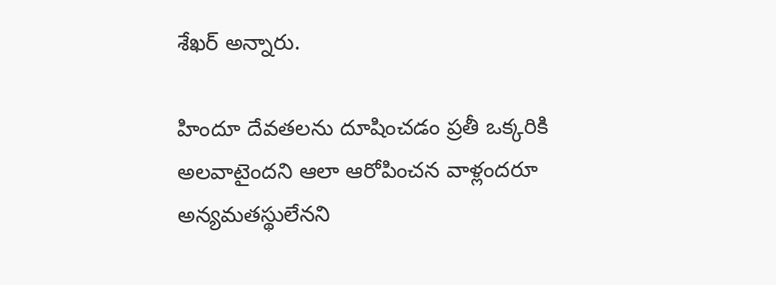శేఖ‌ర్ అన్నారు.

హిందూ దేవ‌త‌ల‌ను దూషించ‌డం ప్ర‌తీ ఒక్క‌రికి అల‌వాటైంద‌ని ఆలా ఆరోపించ‌న వాళ్లంద‌రూ అన్య‌మ‌త‌స్థులేన‌ని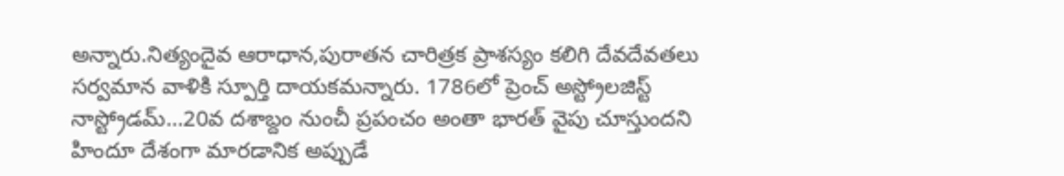అన్నారు.నిత్యందైవ ఆరాధాన‌,పురాత‌న చారిత్ర‌క ప్రాశ‌స్యం క‌లిగి దేవదేవ‌త‌లు స‌ర్వ‌మాన వాళికి స్పూర్తి దాయ‌క‌మ‌న్నారు. 1786లో ప్రెంచ్ అస్ట్రోల‌జిస్ట్ నాస్ట్రోడ‌మ్…20వ ద‌శాబ్దం నుంచీ ప్ర‌పంచం అంతా భార‌త్ వైపు చూస్తుందని హిందూ దేశంగా మార‌డానిక అప్పుడే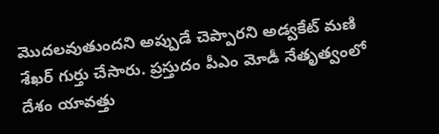మొద‌లవుతుంద‌ని అప్పుడే చెప్పార‌ని అడ్వ‌కేట్ మ‌ణి శేఖ‌ర్ గుర్తు చేసారు. ప్ర‌స్తుదం పీఎం మోడీ నేతృత్వంలో దేశం యావ‌త్తు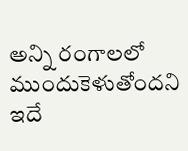అన్ని రంగాల‌లో ముందుకెళుతోంద‌ని ఇదే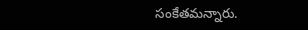సంకేత‌మ‌న్నారు.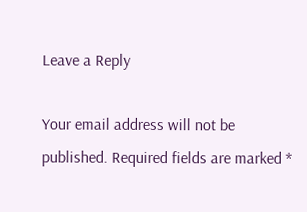Leave a Reply

Your email address will not be published. Required fields are marked *